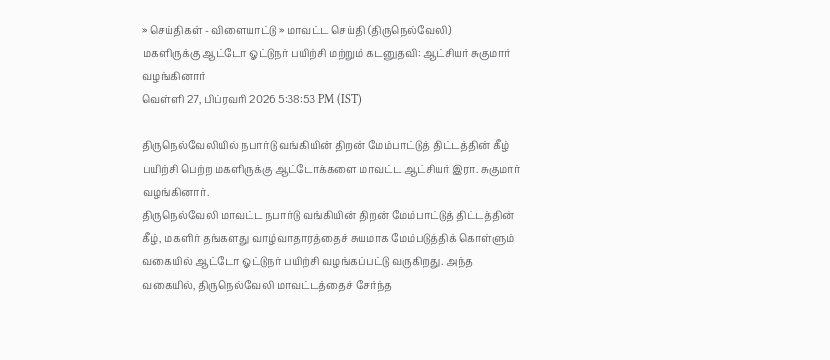» செய்திகள் - விளையாட்டு » மாவட்ட செய்தி (திருநெல்வேலி)
மகளிருக்கு ஆட்டோ ஓட்டுநர் பயிற்சி மற்றும் கடனுதவி: ஆட்சியர் சுகுமார் வழங்கினார்
வெள்ளி 27, பிப்ரவரி 2026 5:38:53 PM (IST)

திருநெல்வேலியில் நபார்டு வங்கியின் திறன் மேம்பாட்டுத் திட்டத்தின் கீழ் பயிற்சி பெற்ற மகளிருக்கு ஆட்டோக்களை மாவட்ட ஆட்சியர் இரா. சுகுமார் வழங்கினார்.
திருநெல்வேலி மாவட்ட நபார்டு வங்கியின் திறன் மேம்பாட்டுத் திட்டத்தின் கீழ், மகளிர் தங்களது வாழ்வாதாரத்தைச் சுயமாக மேம்படுத்திக் கொள்ளும் வகையில் ஆட்டோ ஓட்டுநர் பயிற்சி வழங்கப்பட்டு வருகிறது. அந்த வகையில், திருநெல்வேலி மாவட்டத்தைச் சேர்ந்த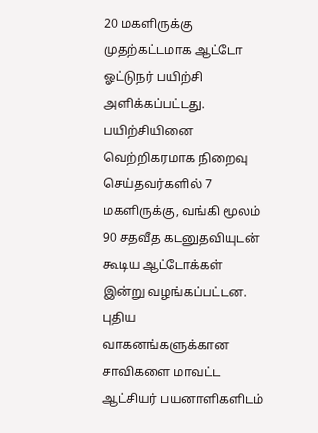20 மகளிருக்கு முதற்கட்டமாக ஆட்டோ ஓட்டுநர் பயிற்சி அளிக்கப்பட்டது.
பயிற்சியினை வெற்றிகரமாக நிறைவு செய்தவர்களில் 7 மகளிருக்கு, வங்கி மூலம் 90 சதவீத கடனுதவியுடன் கூடிய ஆட்டோக்கள் இன்று வழங்கப்பட்டன. புதிய வாகனங்களுக்கான சாவிகளை மாவட்ட ஆட்சியர் பயனாளிகளிடம்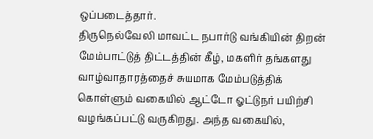ஒப்படைத்தார்.
திருநெல்வேலி மாவட்ட நபார்டு வங்கியின் திறன் மேம்பாட்டுத் திட்டத்தின் கீழ், மகளிர் தங்களது வாழ்வாதாரத்தைச் சுயமாக மேம்படுத்திக் கொள்ளும் வகையில் ஆட்டோ ஓட்டுநர் பயிற்சி வழங்கப்பட்டு வருகிறது. அந்த வகையில்,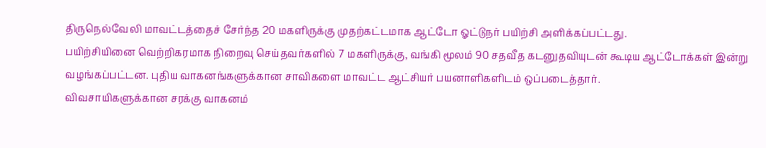திருநெல்வேலி மாவட்டத்தைச் சேர்ந்த 20 மகளிருக்கு முதற்கட்டமாக ஆட்டோ ஓட்டுநர் பயிற்சி அளிக்கப்பட்டது.
பயிற்சியினை வெற்றிகரமாக நிறைவு செய்தவர்களில் 7 மகளிருக்கு, வங்கி மூலம் 90 சதவீத கடனுதவியுடன் கூடிய ஆட்டோக்கள் இன்று வழங்கப்பட்டன. புதிய வாகனங்களுக்கான சாவிகளை மாவட்ட ஆட்சியர் பயனாளிகளிடம் ஒப்படைத்தார்.
விவசாயிகளுக்கான சரக்கு வாகனம்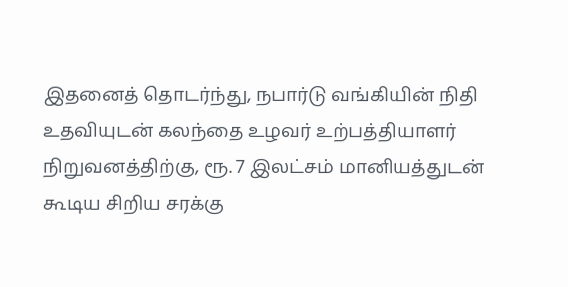இதனைத் தொடர்ந்து, நபார்டு வங்கியின் நிதி உதவியுடன் கலந்தை உழவர் உற்பத்தியாளர் நிறுவனத்திற்கு, ரூ. 7 இலட்சம் மானியத்துடன் கூடிய சிறிய சரக்கு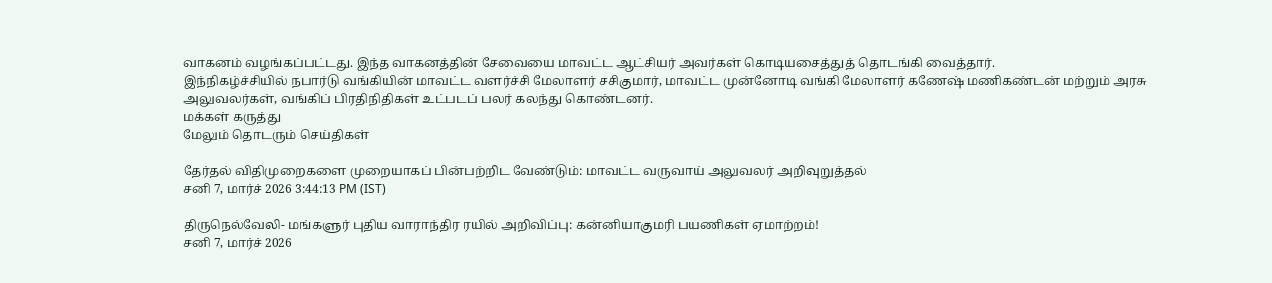வாகனம் வழங்கப்பட்டது. இந்த வாகனத்தின் சேவையை மாவட்ட ஆட்சியர் அவர்கள் கொடியசைத்துத் தொடங்கி வைத்தார்.
இந்நிகழ்ச்சியில் நபார்டு வங்கியின் மாவட்ட வளர்ச்சி மேலாளர் சசிகுமார், மாவட்ட முன்னோடி வங்கி மேலாளர் கணேஷ் மணிகண்டன் மற்றும் அரசு அலுவலர்கள், வங்கிப் பிரதிநிதிகள் உட்படப் பலர் கலந்து கொண்டனர்.
மக்கள் கருத்து
மேலும் தொடரும் செய்திகள்

தேர்தல் விதிமுறைகளை முறையாகப் பின்பற்றிட வேண்டும்: மாவட்ட வருவாய் அலுவலர் அறிவுறுத்தல்
சனி 7, மார்ச் 2026 3:44:13 PM (IST)

திருநெல்வேலி- மங்களுர் புதிய வாராந்திர ரயில் அறிவிப்பு: கன்னியாகுமரி பயணிகள் ஏமாற்றம்!
சனி 7, மார்ச் 2026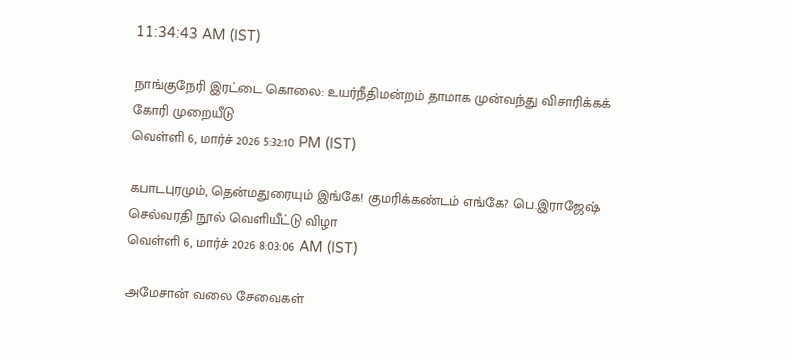11:34:43 AM (IST)

நாங்குநேரி இரட்டை கொலை: உயர்நீதிமன்றம் தாமாக முன்வந்து விசாரிக்கக் கோரி முறையீடு
வெள்ளி 6, மார்ச் 2026 5:32:10 PM (IST)

கபாடபுரமும், தென்மதுரையும் இங்கே! குமரிக்கண்டம் எங்கே? பெ.இராஜேஷ் செல்வரதி நூல் வெளியீட்டு விழா
வெள்ளி 6, மார்ச் 2026 8:03:06 AM (IST)

அமேசான் வலை சேவைகள்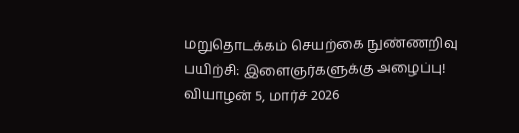மறுதொடக்கம் செயற்கை நுண்ணறிவு பயிற்சி: இளைஞர்களுக்கு அழைப்பு!
வியாழன் 5, மார்ச் 2026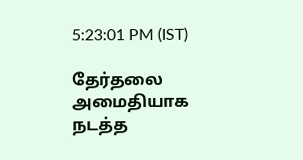5:23:01 PM (IST)

தேர்தலை அமைதியாக நடத்த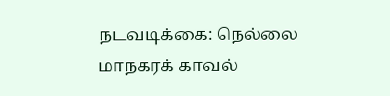நடவடிக்கை: நெல்லை மாநகரக் காவல்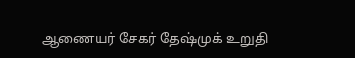ஆணையர் சேகர் தேஷ்முக் உறுதி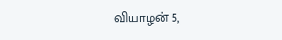வியாழன் 5,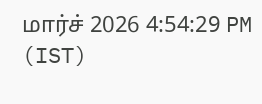மார்ச் 2026 4:54:29 PM (IST)